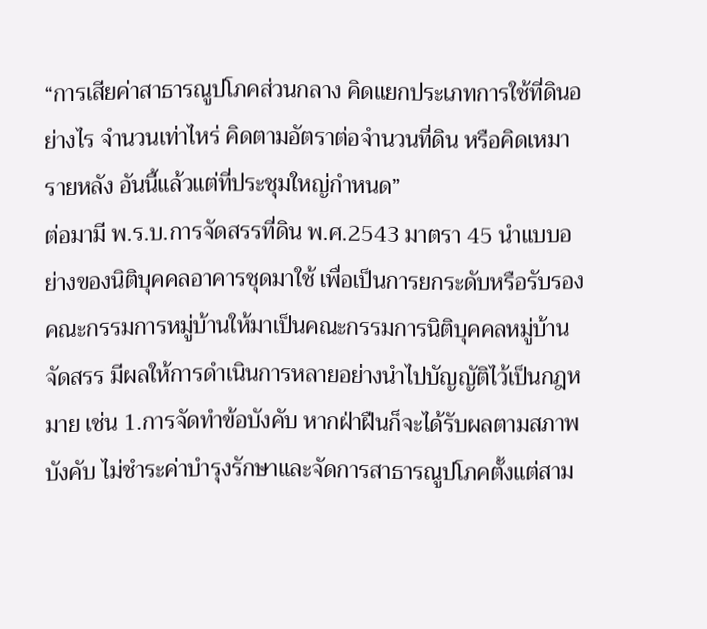“การเสียค่าสาธารณูปโภคส่วนกลาง คิดแยกประเภทการใช้ที่ดินอย่างไร จำนวนเท่าไหร่ คิดตามอัตราต่อจำนวนที่ดิน หรือคิดเหมารายหลัง อันนี้แล้วแต่ที่ประชุมใหญ่กำหนด”
ต่อมามี พ.ร.บ.การจัดสรรที่ดิน พ.ศ.2543 มาตรา 45 นำแบบอย่างของนิติบุคคลอาคารชุดมาใช้ เพื่อเป็นการยกระดับหรือรับรองคณะกรรมการหมู่บ้านให้มาเป็นคณะกรรมการนิติบุคคลหมู่บ้านจัดสรร มีผลให้การดำเนินการหลายอย่างนำไปบัญญัติไว้เป็นกฎหมาย เช่น 1.การจัดทำข้อบังคับ หากฝ่าฝืนก็จะได้รับผลตามสภาพบังคับ ไม่ชำระค่าบำรุงรักษาและจัดการสาธารณูปโภคตั้งแต่สาม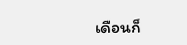เดือนก็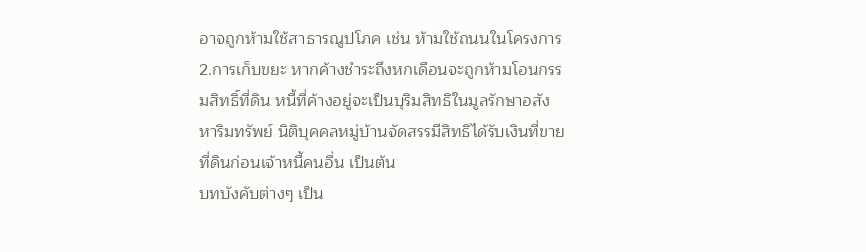อาจถูกห้ามใช้สาธารณูปโภค เช่น ห้ามใช้ถนนในโครงการ 2.การเก็บขยะ หากค้างชำระถึงหกเดือนจะถูกห้ามโอนกรรมสิทธิ์ที่ดิน หนี้ที่ค้างอยู่จะเป็นบุริมสิทธิในมูลรักษาอสังหาริมทรัพย์ นิติบุคคลหมู่บ้านจัดสรรมีสิทธิได้รับเงินที่ขายที่ดินก่อนเจ้าหนี้คนอื่น เป็นต้น
บทบังคับต่างๆ เป็น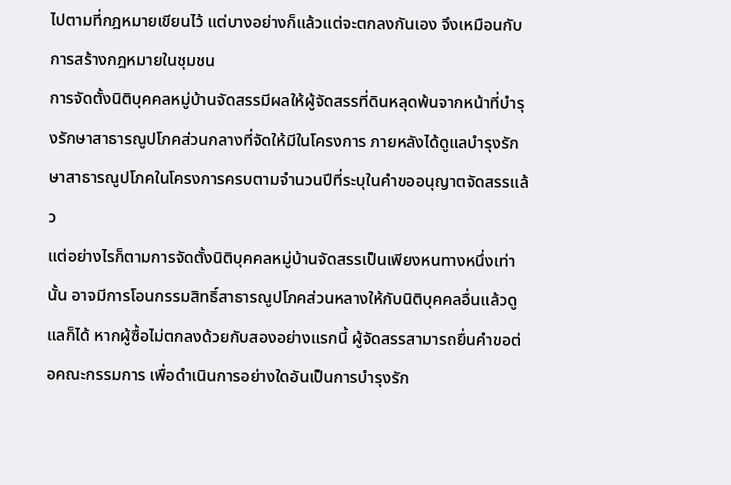ไปตามที่กฎหมายเขียนไว้ แต่บางอย่างก็แล้วแต่จะตกลงกันเอง จึงเหมือนกับการสร้างกฎหมายในชุมชน
การจัดตั้งนิติบุคคลหมู่บ้านจัดสรรมีผลให้ผู้จัดสรรที่ดินหลุดพ้นจากหน้าที่บำรุงรักษาสาธารณูปโภคส่วนกลางที่จัดให้มีในโครงการ ภายหลังได้ดูแลบำรุงรักษาสาธารณูปโภคในโครงการครบตามจำนวนปีที่ระบุในคำขออนุญาตจัดสรรแล้ว
แต่อย่างไรก็ตามการจัดตั้งนิติบุคคลหมู่บ้านจัดสรรเป็นเพียงหนทางหนึ่งเท่านั้น อาจมีการโอนกรรมสิทธิ์สาธารณูปโภคส่วนหลางให้กับนิติบุคคลอื่นแล้วดูแลก็ได้ หากผู้ซื้อไม่ตกลงด้วยกับสองอย่างแรกนี้ ผู้จัดสรรสามารถยื่นคำขอต่อคณะกรรมการ เพื่อดำเนินการอย่างใดอันเป็นการบำรุงรัก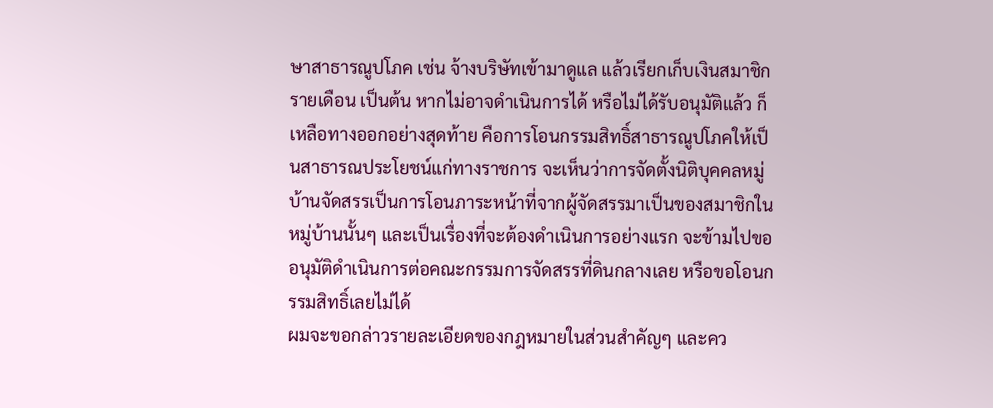ษาสาธารณูปโภค เช่น จ้างบริษัทเข้ามาดูแล แล้วเรียกเก็บเงินสมาชิกรายเดือน เป็นต้น หากไม่อาจดำเนินการได้ หรือไม่ได้รับอนุมัติแล้ว ก็เหลือทางออกอย่างสุดท้าย คือการโอนกรรมสิทธิ์สาธารณูปโภคให้เป็นสาธารณประโยชน์แก่ทางราชการ จะเห็นว่าการจัดตั้งนิติบุคคลหมู่บ้านจัดสรรเป็นการโอนภาระหน้าที่จากผู้จัดสรรมาเป็นของสมาชิกในหมู่บ้านนั้นๆ และเป็นเรื่องที่จะต้องดำเนินการอย่างแรก จะข้ามไปขออนุมัติดำเนินการต่อคณะกรรมการจัดสรรที่ดินกลางเลย หรือขอโอนกรรมสิทธิ์เลยไม่ได้
ผมจะขอกล่าวรายละเอียดของกฎหมายในส่วนสำคัญๆ และคว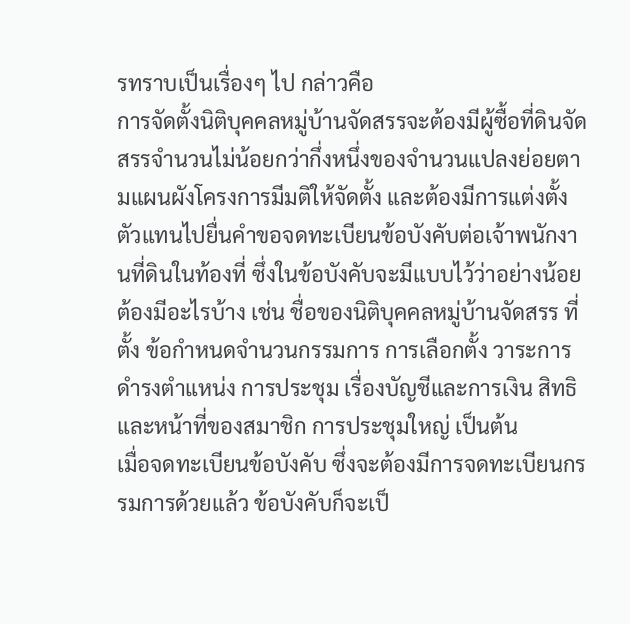รทราบเป็นเรื่องๆ ไป กล่าวคือ
การจัดตั้งนิติบุคคลหมู่บ้านจัดสรรจะต้องมีผู้ซื้อที่ดินจัดสรรจำนวนไม่น้อยกว่ากึ่งหนึ่งของจำนวนแปลงย่อยตามแผนผังโครงการมีมติให้จัดตั้ง และต้องมีการแต่งตั้งตัวแทนไปยื่นคำขอจดทะเบียนข้อบังคับต่อเจ้าพนักงานที่ดินในท้องที่ ซึ่งในข้อบังคับจะมีแบบไว้ว่าอย่างน้อยต้องมีอะไรบ้าง เช่น ชื่อของนิติบุคคลหมู่บ้านจัดสรร ที่ตั้ง ข้อกำหนดจำนวนกรรมการ การเลือกตั้ง วาระการดำรงตำแหน่ง การประชุม เรื่องบัญชีและการเงิน สิทธิและหน้าที่ของสมาชิก การประชุมใหญ่ เป็นต้น
เมื่อจดทะเบียนข้อบังคับ ซึ่งจะต้องมีการจดทะเบียนกรรมการด้วยแล้ว ข้อบังคับก็จะเป็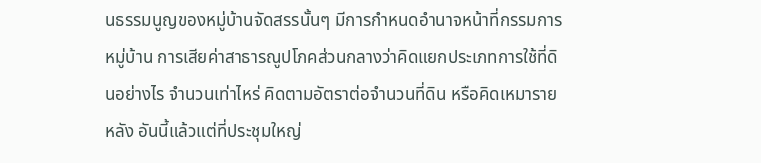นธรรมนูญของหมู่บ้านจัดสรรนั้นๆ มีการกำหนดอำนาจหน้าที่กรรมการหมู่บ้าน การเสียค่าสาธารณูปโภคส่วนกลางว่าคิดแยกประเภทการใช้ที่ดินอย่างไร จำนวนเท่าไหร่ คิดตามอัตราต่อจำนวนที่ดิน หรือคิดเหมารายหลัง อันนี้แล้วแต่ที่ประชุมใหญ่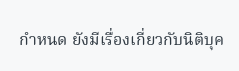กำหนด ยังมีเรื่องเกี่ยวกับนิติบุค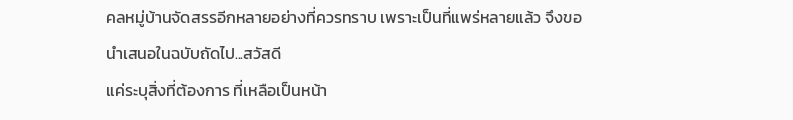คลหมู่บ้านจัดสรรอีกหลายอย่างที่ควรทราบ เพราะเป็นที่แพร่หลายแล้ว จึงขอนำเสนอในฉบับถัดไป...สวัสดี
แค่ระบุสิ่งที่ต้องการ ที่เหลือเป็นหน้า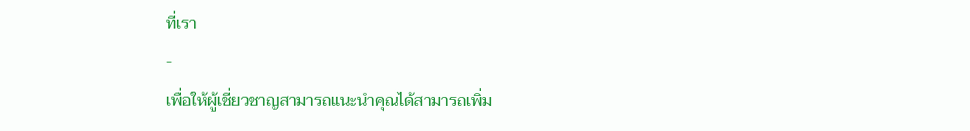ที่เรา
-
เพื่อให้ผู้เชี่ยวชาญสามารถแนะนำคุณได้สามารถเพิ่ม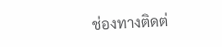ช่องทางติดต่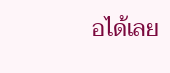อได้เลย